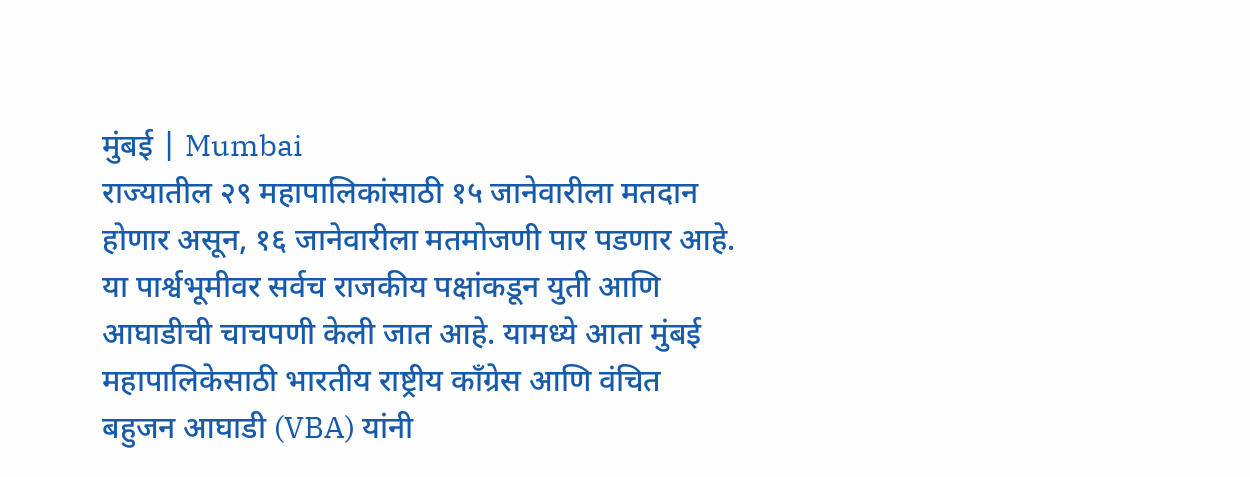मुंबई | Mumbai
राज्यातील २९ महापालिकांसाठी १५ जानेवारीला मतदान होणार असून, १६ जानेवारीला मतमोजणी पार पडणार आहे. या पार्श्वभूमीवर सर्वच राजकीय पक्षांकडून युती आणि आघाडीची चाचपणी केली जात आहे. यामध्ये आता मुंबई महापालिकेसाठी भारतीय राष्ट्रीय काँग्रेस आणि वंचित बहुजन आघाडी (VBA) यांनी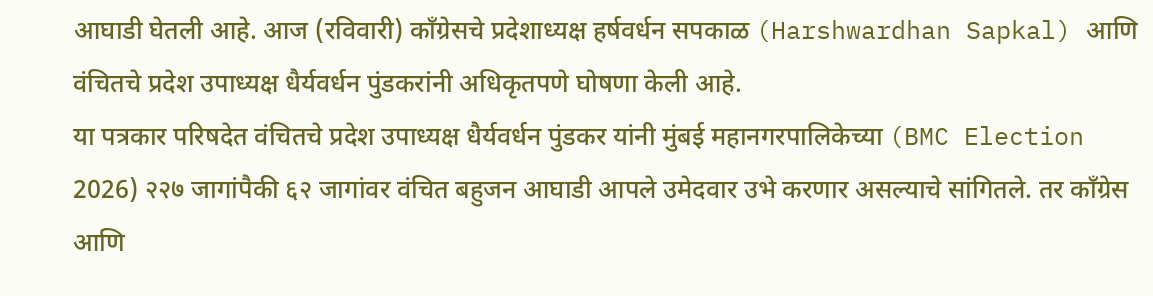आघाडी घेतली आहे. आज (रविवारी) काँग्रेसचे प्रदेशाध्यक्ष हर्षवर्धन सपकाळ (Harshwardhan Sapkal) आणि वंचितचे प्रदेश उपाध्यक्ष धैर्यवर्धन पुंडकरांनी अधिकृतपणे घोषणा केली आहे.
या पत्रकार परिषदेत वंचितचे प्रदेश उपाध्यक्ष धैर्यवर्धन पुंडकर यांनी मुंबई महानगरपालिकेच्या (BMC Election 2026) २२७ जागांपैकी ६२ जागांवर वंचित बहुजन आघाडी आपले उमेदवार उभे करणार असल्याचे सांगितले. तर काँग्रेस आणि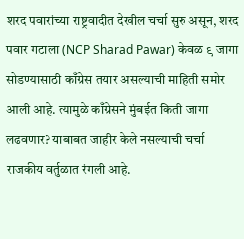शरद पवारांच्या राष्ट्रवादीत देखील चर्चा सुरु असून, शरद पवार गटाला (NCP Sharad Pawar) केवळ ९ जागा सोडण्यासाठी काँग्रेस तयार असल्याची माहिती समोर आली आहे. त्यामुळे काँग्रेसने मुंबईत किती जागा लढवणार? याबाबत जाहीर केले नसल्याची चर्चा राजकीय वर्तुळात रंगली आहे.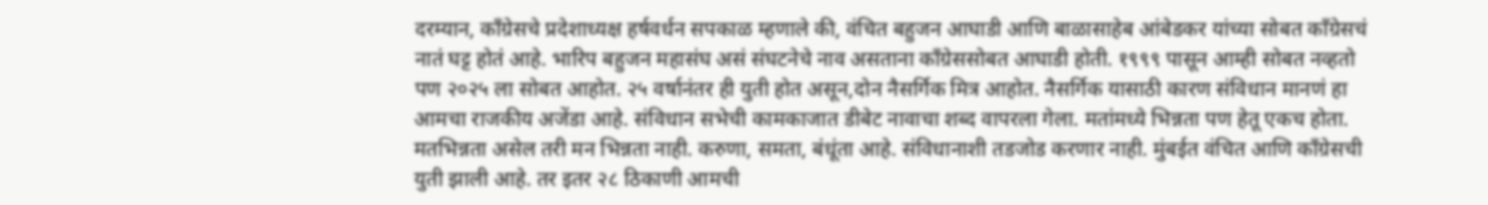दरम्यान, काँग्रेसचे प्रदेशाध्यक्ष हर्षवर्धन सपकाळ म्हणाले की, वंचित बहुजन आघाडी आणि बाळासाहेब आंबेडकर यांच्या सोबत काँग्रेसचं नातं घट्ट होतं आहे. भारिप बहुजन महासंघ असं संघटनेचे नाव असताना काँग्रेससोबत आघाडी होती. १९९९ पासून आम्ही सोबत नव्हतो पण २०२५ ला सोबत आहोत. २५ वर्षानंतर ही युती होत असून,दोन नैसर्गिक मित्र आहोत. नैसर्गिक यासाठी कारण संविधान मानणं हा आमचा राजकीय अजेंडा आहे. संविधान सभेची कामकाजात डीबेट नावाचा शब्द वापरला गेला. मतांमध्ये भिन्नता पण हेतू एकच होता. मतभिन्नता असेल तरी मन भिन्नता नाही. करुणा, समता, बंधूंता आहे. संविधानाशी तडजोड करणार नाही. मुंबईत वंचित आणि काँग्रेसची युती झाली आहे. तर इतर २८ ठिकाणी आमची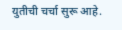युतीची चर्चा सुरू आहे.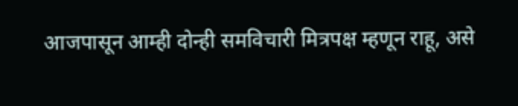आजपासून आम्ही दोन्ही समविचारी मित्रपक्ष म्हणून राहू, असे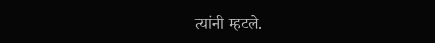त्यांनी म्हटले.